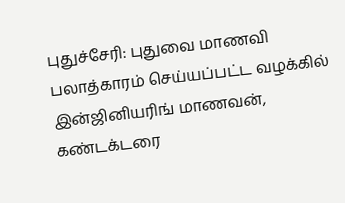புதுச்சேரி: புதுவை மாணவி பலாத்காரம் செய்யப்பட்ட வழக்கில் இன்ஜினியரிங் மாணவன், கண்டக்டரை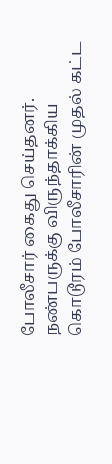போலீசார் கைது செய்தனர். நண்பருக்கு விருந்தாக்கிய கொடூரம் போலீசாரின் முதல் கட்ட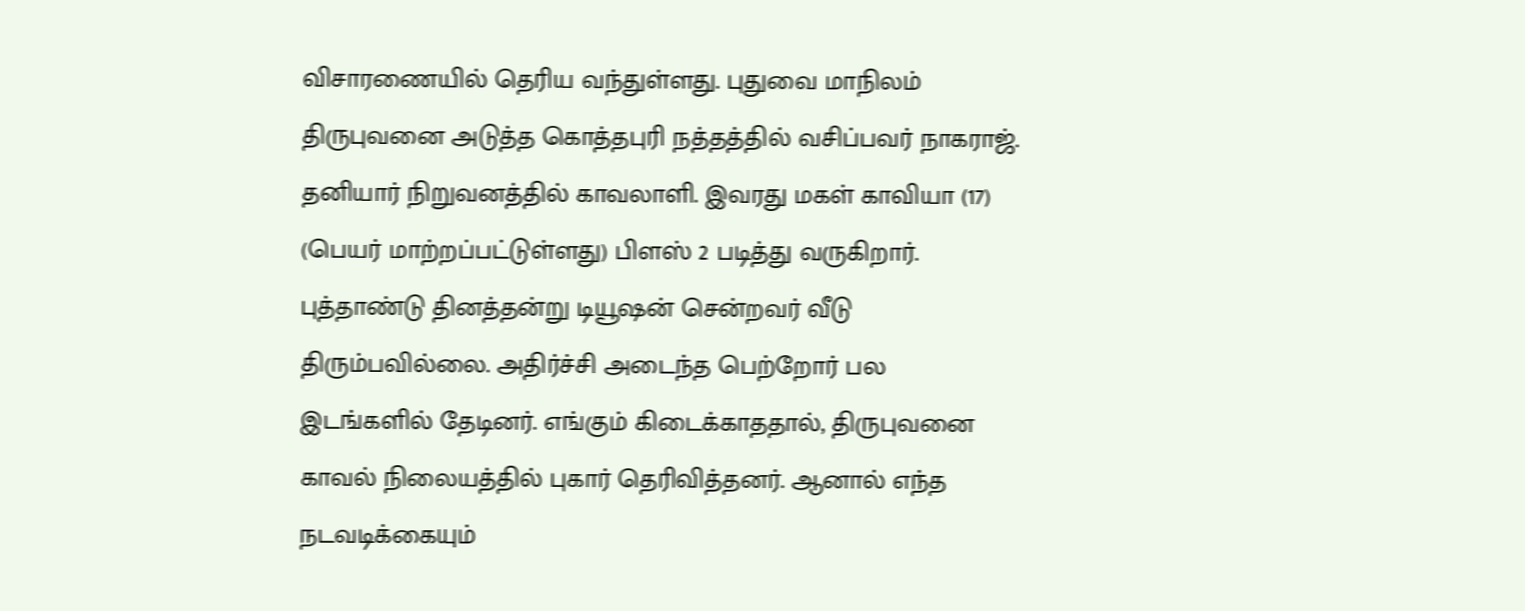விசாரணையில் தெரிய வந்துள்ளது. புதுவை மாநிலம் திருபுவனை அடுத்த கொத்தபுரி நத்தத்தில் வசிப்பவர் நாகராஜ். தனியார் நிறுவனத்தில் காவலாளி. இவரது மகள் காவியா (17) (பெயர் மாற்றப்பட்டுள்ளது) பிளஸ் 2 படித்து வருகிறார். புத்தாண்டு தினத்தன்று டியூஷன் சென்றவர் வீடு திரும்பவில்லை. அதிர்ச்சி அடைந்த பெற்றோர் பல இடங்களில் தேடினர். எங்கும் கிடைக்காததால், திருபுவனை காவல் நிலையத்தில் புகார் தெரிவித்தனர். ஆனால் எந்த நடவடிக்கையும்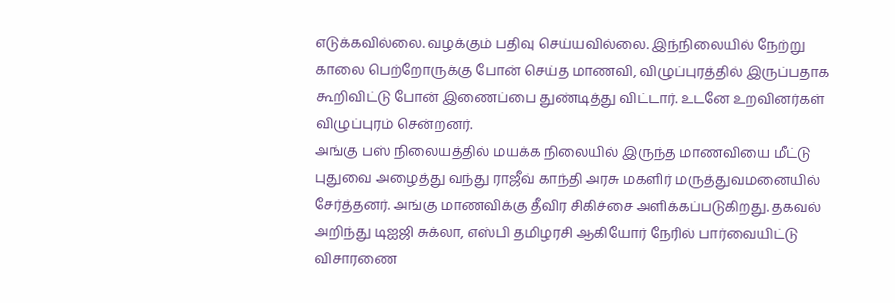எடுக்கவில்லை. வழக்கும் பதிவு செய்யவில்லை. இந்நிலையில் நேற்று காலை பெற்றோருக்கு போன் செய்த மாணவி, விழுப்புரத்தில் இருப்பதாக கூறிவிட்டு போன் இணைப்பை துண்டித்து விட்டார். உடனே உறவினர்கள் விழுப்புரம் சென்றனர்.
அங்கு பஸ் நிலையத்தில் மயக்க நிலையில் இருந்த மாணவியை மீட்டு புதுவை அழைத்து வந்து ராஜீவ் காந்தி அரசு மகளிர் மருத்துவமனையில் சேர்த்தனர். அங்கு மாணவிக்கு தீவிர சிகிச்சை அளிக்கப்படுகிறது. தகவல் அறிந்து டிஐஜி சுக்லா, எஸ்பி தமிழரசி ஆகியோர் நேரில் பார்வையிட்டு விசாரணை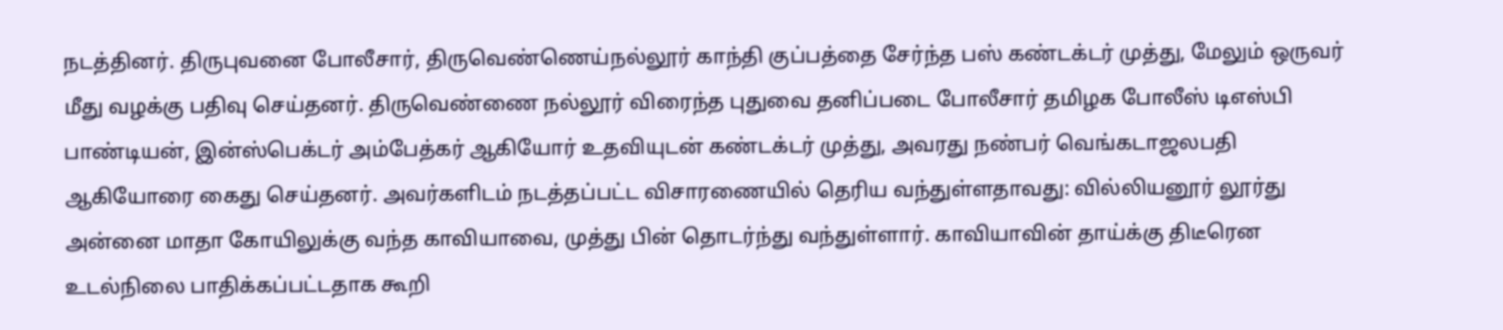நடத்தினர். திருபுவனை போலீசார், திருவெண்ணெய்நல்லூர் காந்தி குப்பத்தை சேர்ந்த பஸ் கண்டக்டர் முத்து, மேலும் ஒருவர் மீது வழக்கு பதிவு செய்தனர். திருவெண்ணை நல்லூர் விரைந்த புதுவை தனிப்படை போலீசார் தமிழக போலீஸ் டிஎஸ்பி பாண்டியன், இன்ஸ்பெக்டர் அம்பேத்கர் ஆகியோர் உதவியுடன் கண்டக்டர் முத்து, அவரது நண்பர் வெங்கடாஜலபதி ஆகியோரை கைது செய்தனர். அவர்களிடம் நடத்தப்பட்ட விசாரணையில் தெரிய வந்துள்ளதாவது: வில்லியனூர் லூர்து அன்னை மாதா கோயிலுக்கு வந்த காவியாவை, முத்து பின் தொடர்ந்து வந்துள்ளார். காவியாவின் தாய்க்கு திடீரென உடல்நிலை பாதிக்கப்பட்டதாக கூறி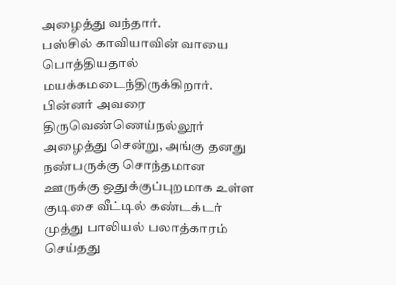அழைத்து வந்தார்.
பஸ்சில் காவியாவின் வாயை பொத்தியதால் மயக்கமடைந்திருக்கிறார். பின்னர் அவரை திருவெண்ணெய்நல்லூர் அழைத்து சென்று, அங்கு தனது நண்பருக்கு சொந்தமான ஊருக்கு ஒதுக்குப்புறமாக உள்ள குடிசை வீட்டில் கண்டக்டர் முத்து பாலியல் பலாத்காரம் செய்தது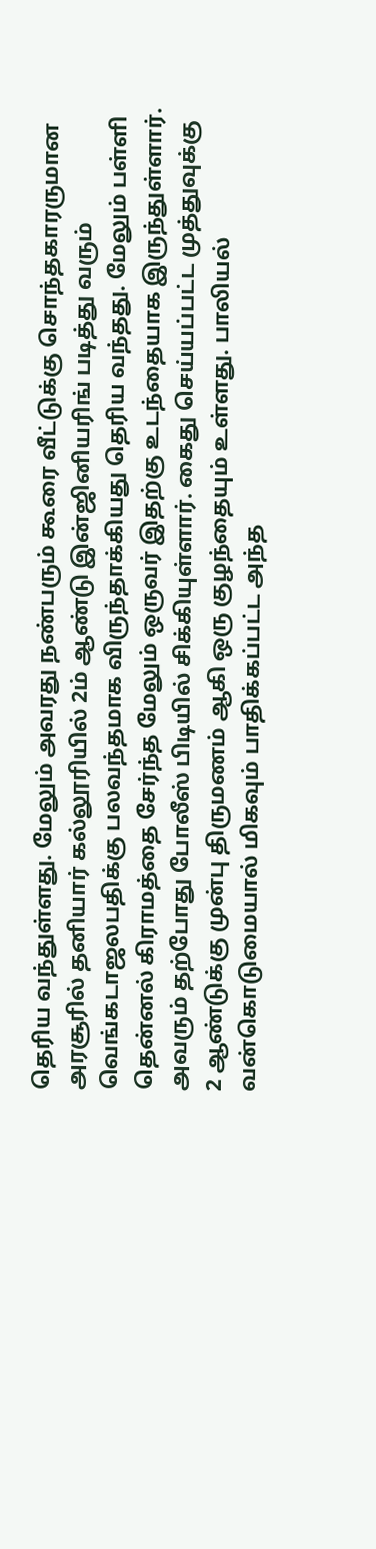தெரிய வந்துள்ளது. மேலும் அவரது நண்பரும் கூரை வீட்டுக்கு சொந்தகாரருமான அரசூரில் தனியார் கல்லூரியில் 2ம் ஆண்டு இன்ஜினியரிங் படித்து வரும் வெங்கடாஜலபதிக்கு பலவந்தமாக விருந்தாக்கியது தெரிய வந்தது. மேலும் பள்ளி தென்னல் கிராமத்தை சேர்ந்த மேலும் ஒருவர் இதற்கு உடந்தையாக இருந்துள்ளார். அவரும் தற்போது போலீஸ் பிடியில் சிக்கியுள்ளார். கைது செய்யப்பட்ட முத்துவுக்கு 2 ஆண்டுக்கு முன்பு திருமணம் ஆகி ஒரு குழந்தையும் உள்ளது. பாலியல் வன்கொடுமையால் மிகவும் பாதிக்கப்பட்ட அந்த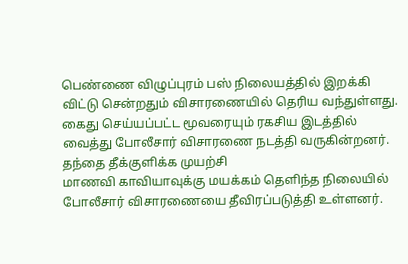பெண்ணை விழுப்புரம் பஸ் நிலையத்தில் இறக்கி விட்டு சென்றதும் விசாரணையில் தெரிய வந்துள்ளது. கைது செய்யப்பட்ட மூவரையும் ரகசிய இடத்தில் வைத்து போலீசார் விசாரணை நடத்தி வருகின்றனர்.
தந்தை தீக்குளிக்க முயற்சி
மாணவி காவியாவுக்கு மயக்கம் தெளிந்த நிலையில் போலீசார் விசாரணையை தீவிரப்படுத்தி உள்ளனர்.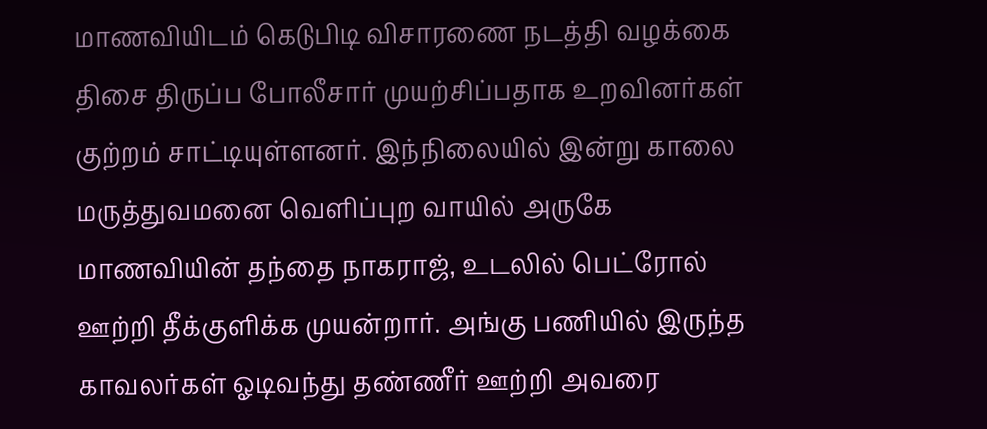மாணவியிடம் கெடுபிடி விசாரணை நடத்தி வழக்கை திசை திருப்ப போலீசார் முயற்சிப்பதாக உறவினர்கள் குற்றம் சாட்டியுள்ளனர். இந்நிலையில் இன்று காலை மருத்துவமனை வெளிப்புற வாயில் அருகே மாணவியின் தந்தை நாகராஜ், உடலில் பெட்ரோல் ஊற்றி தீக்குளிக்க முயன்றார். அங்கு பணியில் இருந்த காவலர்கள் ஓடிவந்து தண்ணீர் ஊற்றி அவரை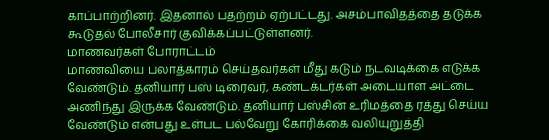காப்பாற்றினர். இதனால் பதற்றம் ஏற்பட்டது. அசம்பாவிதத்தை தடுக்க கூடுதல் போலீசார் குவிக்கப்பட்டுள்ளனர்.
மாணவர்கள் போராட்டம்
மாணவியை பலாத்காரம் செய்தவர்கள் மீது கடும் நடவடிக்கை எடுக்க வேண்டும். தனியார் பஸ் டிரைவர், கண்டக்டர்கள் அடையாள அட்டை அணிந்து இருக்க வேண்டும். தனியார் பஸ்சின் உரிமத்தை ரத்து செய்ய வேண்டும் என்பது உள்பட பல்வேறு கோரிக்கை வலியுறுத்தி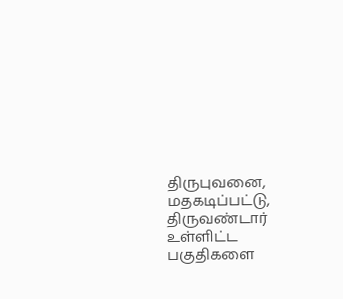திருபுவனை, மதகடிப்பட்டு, திருவண்டார் உள்ளிட்ட பகுதிகளை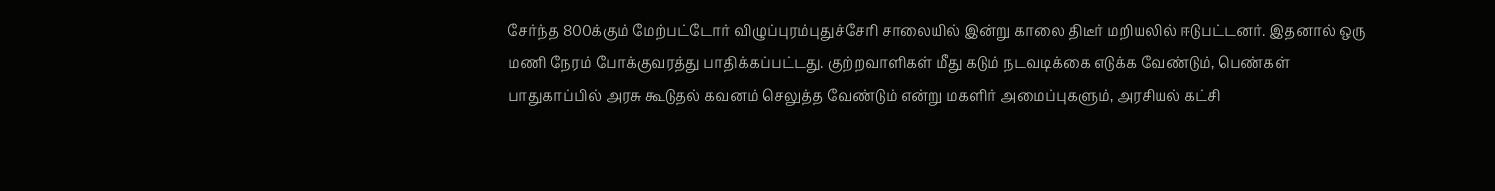சேர்ந்த 800க்கும் மேற்பட்டோர் விழுப்புரம்புதுச்சேரி சாலையில் இன்று காலை திடீர் மறியலில் ஈடுபட்டனர். இதனால் ஒரு மணி நேரம் போக்குவரத்து பாதிக்கப்பட்டது. குற்றவாளிகள் மீது கடும் நடவடிக்கை எடுக்க வேண்டும், பெண்கள் பாதுகாப்பில் அரசு கூடுதல் கவனம் செலுத்த வேண்டும் என்று மகளிர் அமைப்புகளும், அரசியல் கட்சி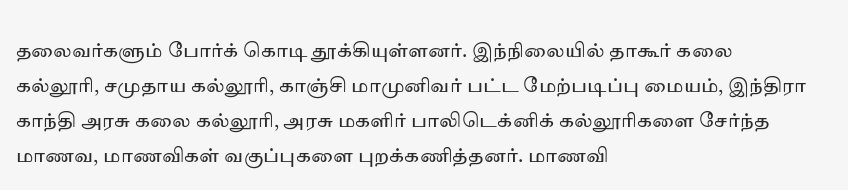தலைவர்களும் போர்க் கொடி தூக்கியுள்ளனர். இந்நிலையில் தாகூர் கலை கல்லூரி, சமுதாய கல்லூரி, காஞ்சி மாமுனிவர் பட்ட மேற்படிப்பு மையம், இந்திரா காந்தி அரசு கலை கல்லூரி, அரசு மகளிர் பாலிடெக்னிக் கல்லூரிகளை சேர்ந்த மாணவ, மாணவிகள் வகுப்புகளை புறக்கணித்தனர். மாணவி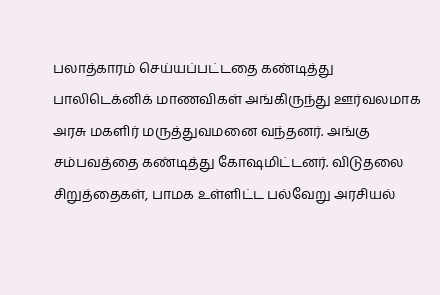பலாத்காரம் செய்யப்பட்டதை கண்டித்து பாலிடெக்னிக் மாணவிகள் அங்கிருந்து ஊர்வலமாக அரசு மகளிர் மருத்துவமனை வந்தனர். அங்கு சம்பவத்தை கண்டித்து கோஷமிட்டனர். விடுதலை சிறுத்தைகள், பாமக உள்ளிட்ட பல்வேறு அரசியல்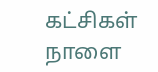கட்சிகள் நாளை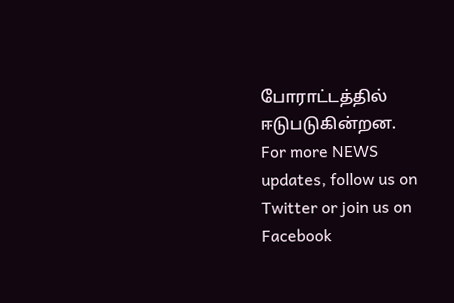போராட்டத்தில் ஈடுபடுகின்றன.
For more NEWS updates, follow us on Twitter or join us on Facebook